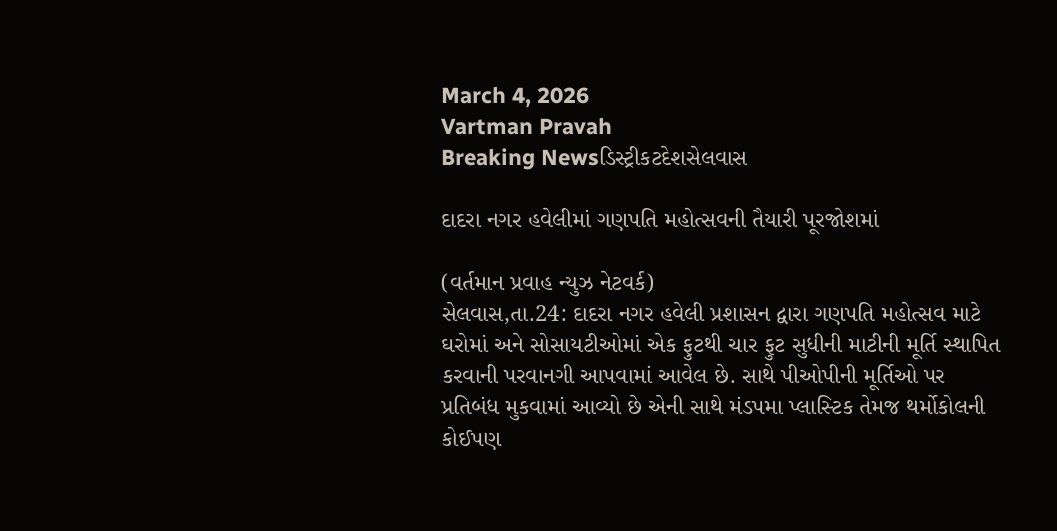March 4, 2026
Vartman Pravah
Breaking Newsડિસ્ટ્રીકટદેશસેલવાસ

દાદરા નગર હવેલીમાં ગણપતિ મહોત્‍સવની તૈયારી પૂરજોશમાં

(વર્તમાન પ્રવાહ ન્‍યુઝ નેટવર્ક)
સેલવાસ,તા.24: દાદરા નગર હવેલી પ્રશાસન દ્વારા ગણપતિ મહોત્‍સવ માટે ઘરોમાં અને સોસાયટીઓમાં એક ફુટથી ચાર ફુટ સુધીની માટીની મૂર્તિ સ્‍થાપિત કરવાની પરવાનગી આપવામાં આવેલ છે. સાથે પીઓપીની મૂર્તિઓ પર પ્રતિબંધ મુકવામાં આવ્‍યો છે એની સાથે મંડપમા પ્‍લાસ્‍ટિક તેમજ થર્મોકોલની કોઈપણ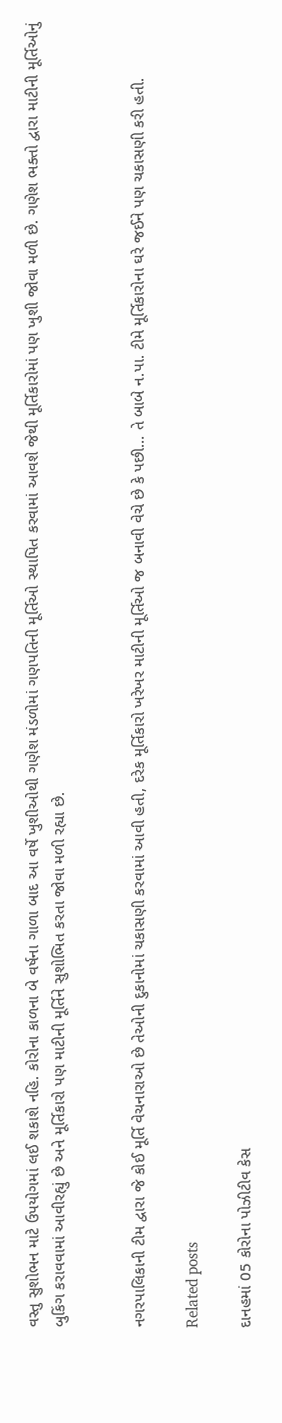વસ્‍તુ સુશોભન માટે ઉપયોગમાં લઈ શકાશે નહિ. કોરોના કાળના બે વર્ષના ગાળા બાદ આ વર્ષે ખુશીઓથી ગણેશ મંડળોમાં ગણપતિની મૂર્તિઓ સ્‍થાપિત કરવામાં આવશે જેથી મૂર્તિકારોમાં પણ ખુશી જોવા મળી છે. ગણેશ ભક્‍તો દ્વારા માટીની મૂર્તિઓનું બુકિંગ કરાવવામાં આવીરહ્યું છે અને મૂર્તિકારો પણ માટીની મૂર્તિને સુશોભિત કરતા જોવા મળી રહ્યા છે.


નગરપાલિકાની ટીમ દ્વારા જે કોઈ મૂર્તિ વેચનારાઓ છે તેઓની દુકાનોમાં ચકાસણી કરવામાં આવી હતી, દરેક મૂર્તિકારો ખરેખર માટીની મૂર્તિઓ જ બનાવી વેચે છે કે પછી… તે બાબે ન.પા. ટીમે મૂર્તિકારોના ઘરે જઈને પણ ચકાસણી કરી હતી.

Related posts

દાનહમાં 05 કોરોના પોઝીટીવ કેસ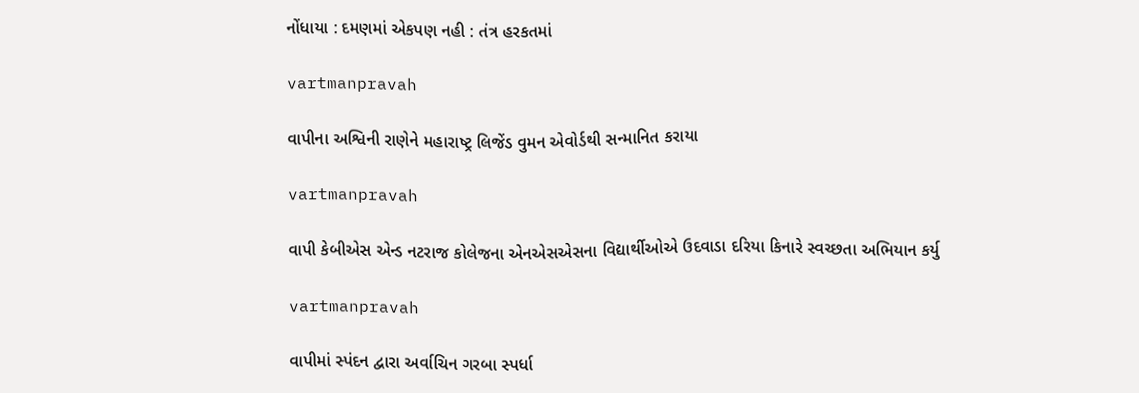નોંધાયા : દમણમાં એકપણ નહી : તંત્ર હરકતમાં

vartmanpravah

વાપીના અશ્વિની રાણેને મહારાષ્‍ટ્ર લિજેંડ વુમન એવોર્ડથી સન્‍માનિત કરાયા

vartmanpravah

વાપી કેબીએસ એન્‍ડ નટરાજ કોલેજના એનએસએસના વિદ્યાર્થીઓએ ઉદવાડા દરિયા કિનારે સ્‍વચ્‍છતા અભિયાન કર્યુ

vartmanpravah

વાપીમાં સ્‍પંદન દ્વારા અર્વાચિન ગરબા સ્‍પર્ધા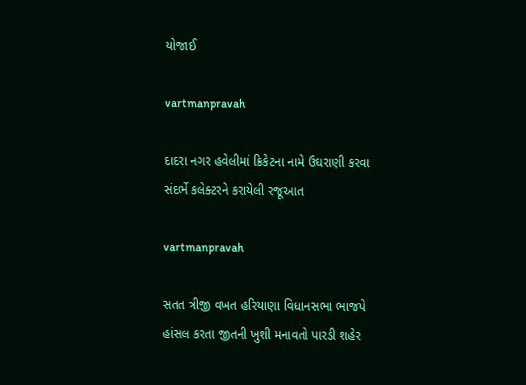યોજાઈ

vartmanpravah

દાદરા નગર હવેલીમાં ક્રિકેટના નામે ઉઘરાણી કરવા સંદર્ભે કલેક્‍ટરને કરાયેલી રજૂઆત

vartmanpravah

સતત ત્રીજી વખત હરિયાણા વિધાનસભા ભાજપે હાંસલ કરતા જીતની ખુશી મનાવતો પારડી શહેર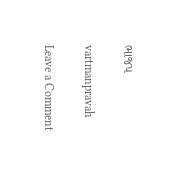ભાજપ

vartmanpravah

Leave a Comment